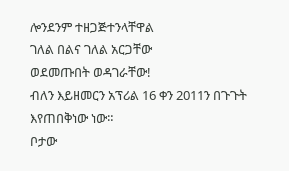ሎንደንም ተዘጋጅተንላቸዋል
ገለል በልና ገለል አርጋቸው
ወደመጡበት ወዳገራቸው!
ብለን እይዘመርን አፕሪል 16 ቀን 2011ን በጉጉት እየጠበቅነው ነው።
ቦታው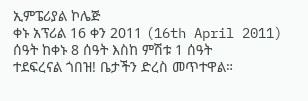ኢምፔሪያል ኮሌጅ
ቀኑ አፕሪል 16 ቀን 2011 (16th April 2011)
ሰዓት ከቀኑ 8 ሰዓት እስከ ምሽቱ 1 ሰዓት
ተደፍረናል ጎበዝ! ቤታችን ድረስ መጥተዋል።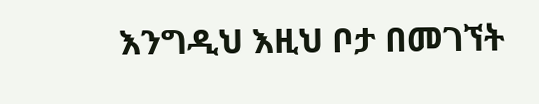እንግዲህ እዚህ ቦታ በመገኘት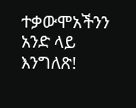ተቃውሞአችንን አንድ ላይ እንግለጽ!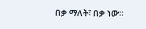በቃ ማለት፣ በቃ ነው።